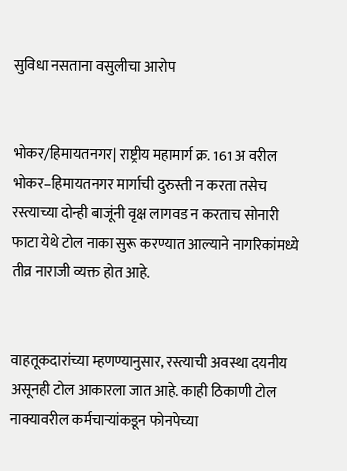सुविधा नसताना वसुलीचा आरोप


भोकर/हिमायतनगर| राष्ट्रीय महामार्ग क्र. 161 अ वरील भोकर–हिमायतनगर मार्गाची दुरुस्ती न करता तसेच रस्त्याच्या दोन्ही बाजूंनी वृक्ष लागवड न करताच सोनारी फाटा येथे टोल नाका सुरू करण्यात आल्याने नागरिकांमध्ये तीव्र नाराजी व्यक्त होत आहे.


वाहतूकदारांच्या म्हणण्यानुसार, रस्त्याची अवस्था दयनीय असूनही टोल आकारला जात आहे. काही ठिकाणी टोल नाक्यावरील कर्मचाऱ्यांकडून फोनपेच्या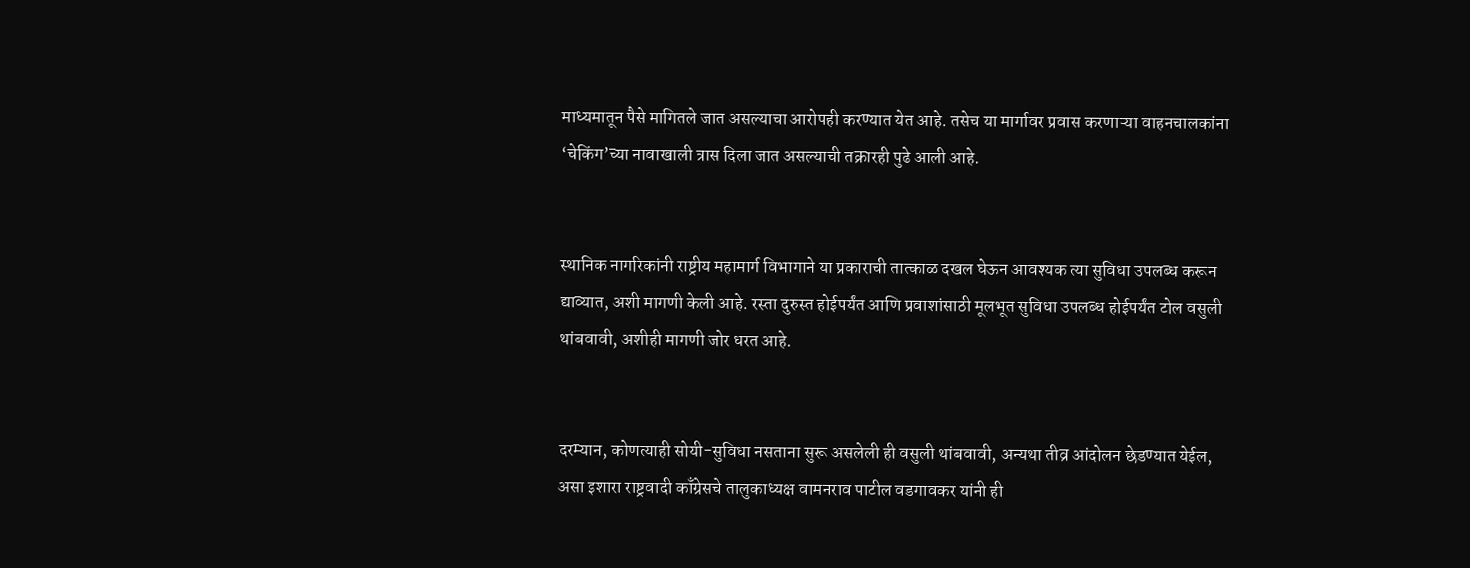माध्यमातून पैसे मागितले जात असल्याचा आरोपही करण्यात येत आहे. तसेच या मार्गावर प्रवास करणाऱ्या वाहनचालकांना ‘चेकिंग’च्या नावाखाली त्रास दिला जात असल्याची तक्रारही पुढे आली आहे.


स्थानिक नागरिकांनी राष्ट्रीय महामार्ग विभागाने या प्रकाराची तात्काळ दखल घेऊन आवश्यक त्या सुविधा उपलब्ध करून द्याव्यात, अशी मागणी केली आहे. रस्ता दुरुस्त होईपर्यंत आणि प्रवाशांसाठी मूलभूत सुविधा उपलब्ध होईपर्यंत टोल वसुली थांबवावी, अशीही मागणी जोर धरत आहे.


दरम्यान, कोणत्याही सोयी-सुविधा नसताना सुरू असलेली ही वसुली थांबवावी, अन्यथा तीव्र आंदोलन छेडण्यात येईल, असा इशारा राष्ट्रवादी काँग्रेसचे तालुकाध्यक्ष वामनराव पाटील वडगावकर यांनी ही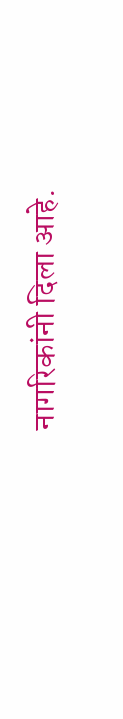नागरिकांनी दिला आहे.